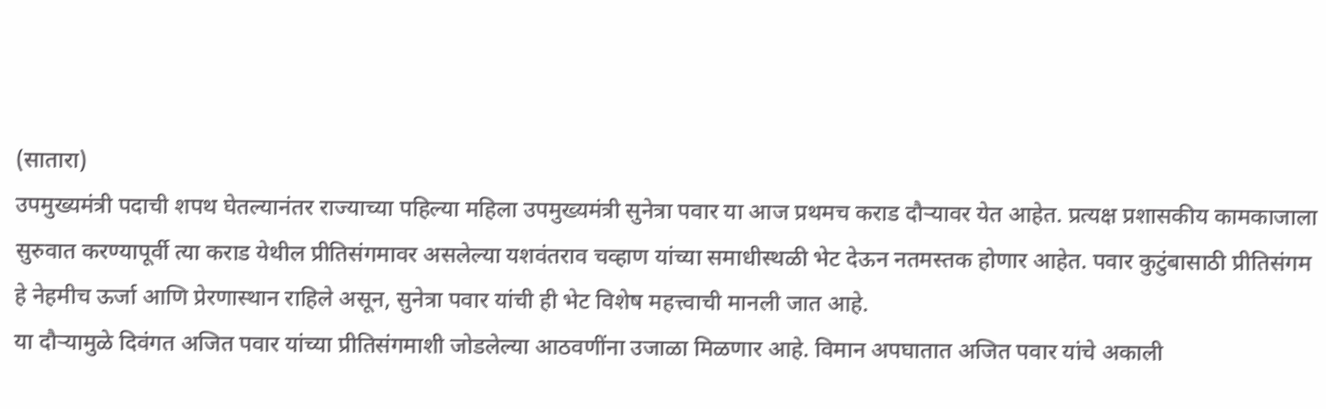(सातारा)
उपमुख्यमंत्री पदाची शपथ घेतल्यानंतर राज्याच्या पहिल्या महिला उपमुख्यमंत्री सुनेत्रा पवार या आज प्रथमच कराड दौऱ्यावर येत आहेत. प्रत्यक्ष प्रशासकीय कामकाजाला सुरुवात करण्यापूर्वी त्या कराड येथील प्रीतिसंगमावर असलेल्या यशवंतराव चव्हाण यांच्या समाधीस्थळी भेट देऊन नतमस्तक होणार आहेत. पवार कुटुंबासाठी प्रीतिसंगम हे नेहमीच ऊर्जा आणि प्रेरणास्थान राहिले असून, सुनेत्रा पवार यांची ही भेट विशेष महत्त्वाची मानली जात आहे.
या दौऱ्यामुळे दिवंगत अजित पवार यांच्या प्रीतिसंगमाशी जोडलेल्या आठवणींना उजाळा मिळणार आहे. विमान अपघातात अजित पवार यांचे अकाली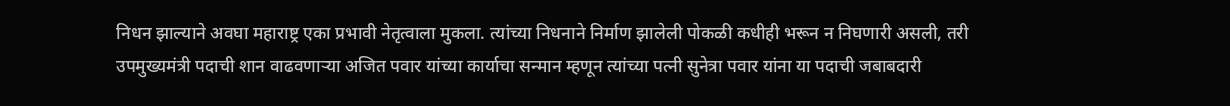निधन झाल्याने अवघा महाराष्ट्र एका प्रभावी नेतृत्वाला मुकला. त्यांच्या निधनाने निर्माण झालेली पोकळी कधीही भरून न निघणारी असली, तरी उपमुख्यमंत्री पदाची शान वाढवणाऱ्या अजित पवार यांच्या कार्याचा सन्मान म्हणून त्यांच्या पत्नी सुनेत्रा पवार यांना या पदाची जबाबदारी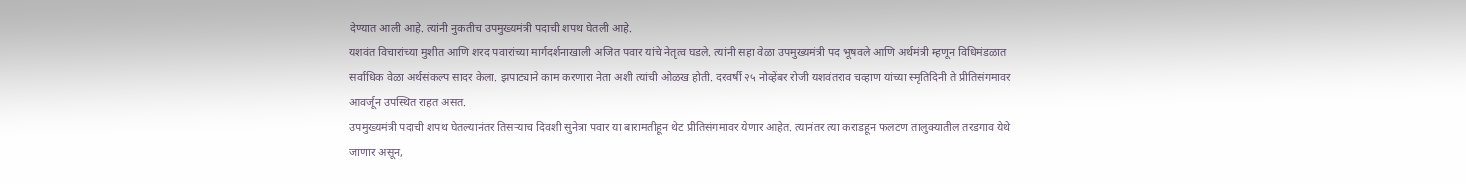देण्यात आली आहे. त्यांनी नुकतीच उपमुख्यमंत्री पदाची शपथ घेतली आहे.
यशवंत विचारांच्या मुशीत आणि शरद पवारांच्या मार्गदर्शनाखाली अजित पवार यांचे नेतृत्व घडले. त्यांनी सहा वेळा उपमुख्यमंत्री पद भूषवले आणि अर्थमंत्री म्हणून विधिमंडळात सर्वाधिक वेळा अर्थसंकल्प सादर केला. झपाट्याने काम करणारा नेता अशी त्यांची ओळख होती. दरवर्षी २५ नोव्हेंबर रोजी यशवंतराव चव्हाण यांच्या स्मृतिदिनी ते प्रीतिसंगमावर आवर्जून उपस्थित राहत असत.
उपमुख्यमंत्री पदाची शपथ घेतल्यानंतर तिसऱ्याच दिवशी सुनेत्रा पवार या बारामतीहून थेट प्रीतिसंगमावर येणार आहेत. त्यानंतर त्या कराडहून फलटण तालुक्यातील तरडगाव येथे जाणार असून,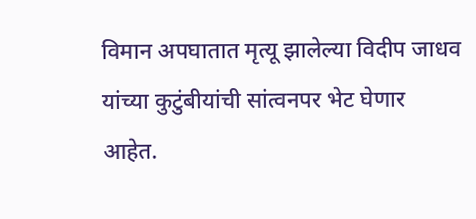विमान अपघातात मृत्यू झालेल्या विदीप जाधव यांच्या कुटुंबीयांची सांत्वनपर भेट घेणार आहेत.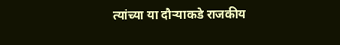त्यांच्या या दौऱ्याकडे राजकीय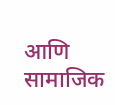आणि सामाजिक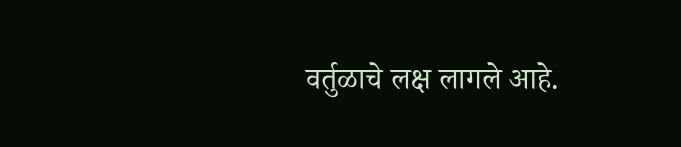वर्तुळाचे लक्ष लागले आहे.